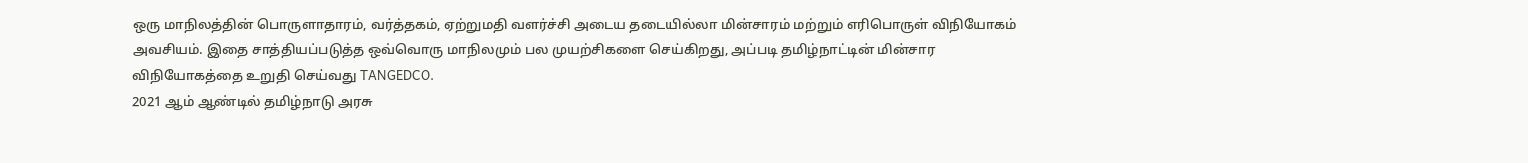ஒரு மாநிலத்தின் பொருளாதாரம், வர்த்தகம், ஏற்றுமதி வளர்ச்சி அடைய தடையில்லா மின்சாரம் மற்றும் எரிபொருள் விநியோகம் அவசியம். இதை சாத்தியப்படுத்த ஒவ்வொரு மாநிலமும் பல முயற்சிகளை செய்கிறது, அப்படி தமிழ்நாட்டின் மின்சார விநியோகத்தை உறுதி செய்வது TANGEDCO.
2021 ஆம் ஆண்டில் தமிழ்நாடு அரசு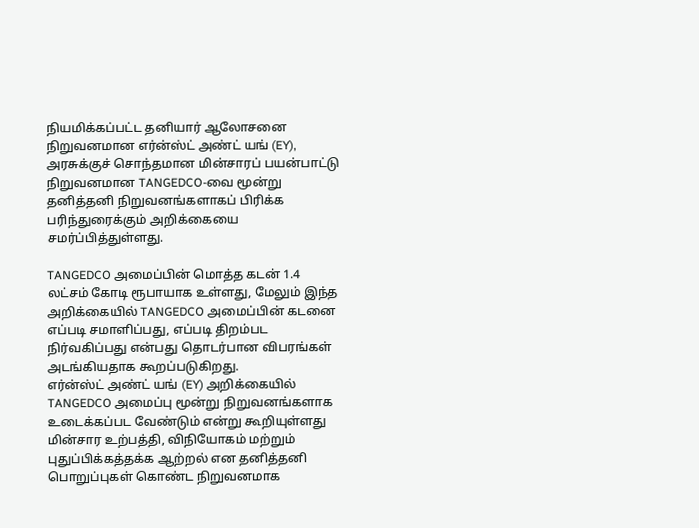நியமிக்கப்பட்ட தனியார் ஆலோசனை நிறுவனமான எர்ன்ஸ்ட் அண்ட் யங் (EY), அரசுக்குச் சொந்தமான மின்சாரப் பயன்பாட்டு நிறுவனமான TANGEDCO-வை மூன்று தனித்தனி நிறுவனங்களாகப் பிரிக்க பரிந்துரைக்கும் அறிக்கையை சமர்ப்பித்துள்ளது.

TANGEDCO அமைப்பின் மொத்த கடன் 1.4 லட்சம் கோடி ரூபாயாக உள்ளது, மேலும் இந்த அறிக்கையில் TANGEDCO அமைப்பின் கடனை எப்படி சமாளிப்பது, எப்படி திறம்பட நிர்வகிப்பது என்பது தொடர்பான விபரங்கள் அடங்கியதாக கூறப்படுகிறது.
எர்ன்ஸ்ட் அண்ட் யங் (EY) அறிக்கையில் TANGEDCO அமைப்பு மூன்று நிறுவனங்களாக உடைக்கப்பட வேண்டும் என்று கூறியுள்ளது மின்சார உற்பத்தி, விநியோகம் மற்றும் புதுப்பிக்கத்தக்க ஆற்றல் என தனித்தனி பொறுப்புகள் கொண்ட நிறுவனமாக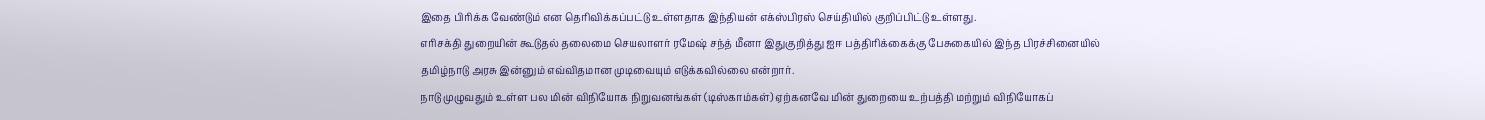இதை பிரிக்க வேண்டும் என தெரிவிக்கப்பட்டு உள்ளதாக இந்தியன் எக்ஸ்பிரஸ் செய்தியில் குறிப்பிட்டு உள்ளது.
எரிசக்தி துறையின் கூடுதல் தலைமை செயலாளர் ரமேஷ் சந்த் மீனா இதுகுறித்து ஐஈ பத்திரிக்கைக்கு பேசுகையில் இந்த பிரச்சினையில் தமிழ்நாடு அரசு இன்னும் எவ்விதமான முடிவையும் எடுக்கவில்லை என்றார்.
நாடு முழுவதும் உள்ள பல மின் விநியோக நிறுவனங்கள் (டிஸ்காம்கள்) ஏற்கனவே மின் துறையை உற்பத்தி மற்றும் விநியோகப்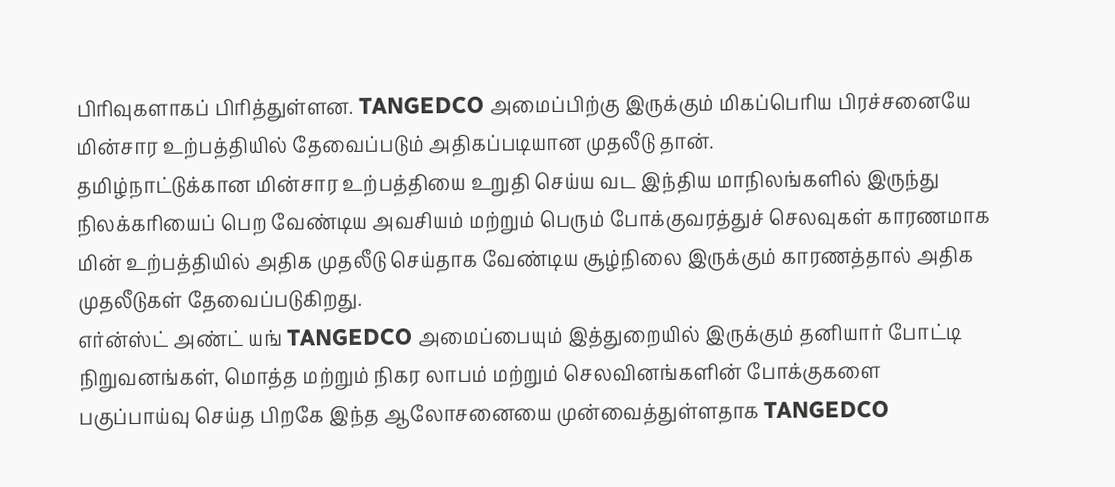பிரிவுகளாகப் பிரித்துள்ளன. TANGEDCO அமைப்பிற்கு இருக்கும் மிகப்பெரிய பிரச்சனையே மின்சார உற்பத்தியில் தேவைப்படும் அதிகப்படியான முதலீடு தான்.
தமிழ்நாட்டுக்கான மின்சார உற்பத்தியை உறுதி செய்ய வட இந்திய மாநிலங்களில் இருந்து நிலக்கரியைப் பெற வேண்டிய அவசியம் மற்றும் பெரும் போக்குவரத்துச் செலவுகள் காரணமாக மின் உற்பத்தியில் அதிக முதலீடு செய்தாக வேண்டிய சூழ்நிலை இருக்கும் காரணத்தால் அதிக முதலீடுகள் தேவைப்படுகிறது.
எர்ன்ஸ்ட் அண்ட் யங் TANGEDCO அமைப்பையும் இத்துறையில் இருக்கும் தனியார் போட்டி நிறுவனங்கள், மொத்த மற்றும் நிகர லாபம் மற்றும் செலவினங்களின் போக்குகளை பகுப்பாய்வு செய்த பிறகே இந்த ஆலோசனையை முன்வைத்துள்ளதாக TANGEDCO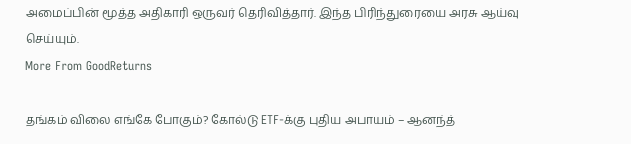அமைப்பின் மூத்த அதிகாரி ஒருவர் தெரிவித்தார். இந்த பிரிந்துரையை அரசு ஆய்வு செய்யும்.
More From GoodReturns

தங்கம் விலை எங்கே போகும்? கோல்டு ETF-க்கு புதிய அபாயம் – ஆனந்த்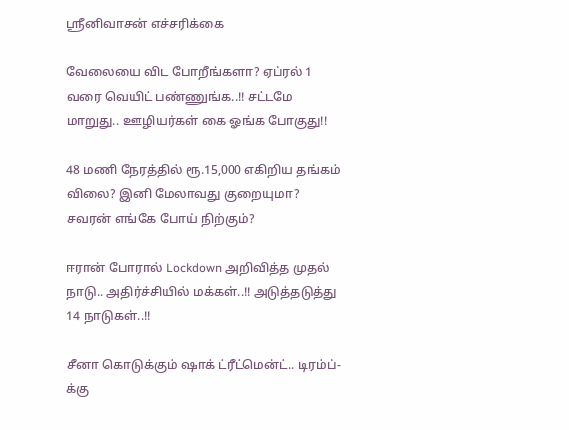ஸ்ரீனிவாசன் எச்சரிக்கை

வேலையை விட போறீங்களா? ஏப்ரல் 1 வரை வெயிட் பண்ணுங்க..!! சட்டமே மாறுது.. ஊழியர்கள் கை ஓங்க போகுது!!

48 மணி நேரத்தில் ரூ.15,000 எகிறிய தங்கம் விலை? இனி மேலாவது குறையுமா? சவரன் எங்கே போய் நிற்கும்?

ஈரான் போரால் Lockdown அறிவித்த முதல் நாடு.. அதிர்ச்சியில் மக்கள்..!! அடுத்தடுத்து 14 நாடுகள்..!!

சீனா கொடுக்கும் ஷாக் ட்ரீட்மென்ட்.. டிரம்ப்-க்கு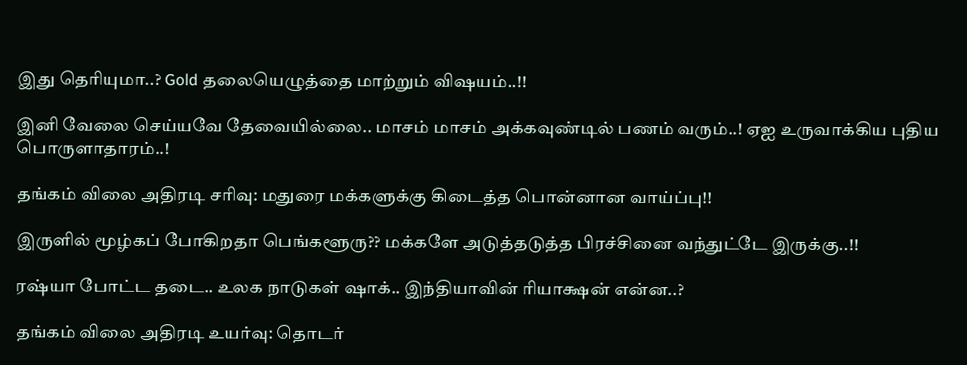இது தெரியுமா..? Gold தலையெழுத்தை மாற்றும் விஷயம்..!!

இனி வேலை செய்யவே தேவையில்லை.. மாசம் மாசம் அக்கவுண்டில் பணம் வரும்..! ஏஐ உருவாக்கிய புதிய பொருளாதாரம்..!

தங்கம் விலை அதிரடி சரிவு: மதுரை மக்களுக்கு கிடைத்த பொன்னான வாய்ப்பு!!

இருளில் மூழ்கப் போகிறதா பெங்களூரு?? மக்களே அடுத்தடுத்த பிரச்சினை வந்துட்டே இருக்கு..!!

ரஷ்யா போட்ட தடை.. உலக நாடுகள் ஷாக்.. இந்தியாவின் ரியாக்ஷன் என்ன..?

தங்கம் விலை அதிரடி உயர்வு: தொடர்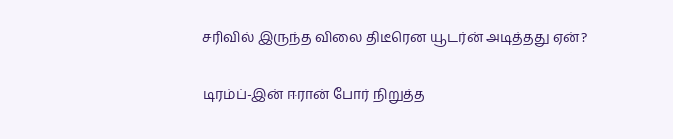சரிவில் இருந்த விலை திடீரென யூடர்ன் அடித்தது ஏன்?

டிரம்ப்-இன் ஈரான் போர் நிறுத்த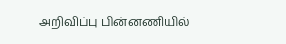அறிவிப்பு பின்னணியில்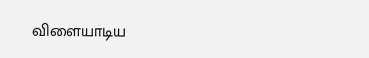விளையாடிய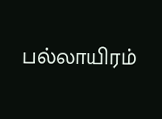பல்லாயிரம்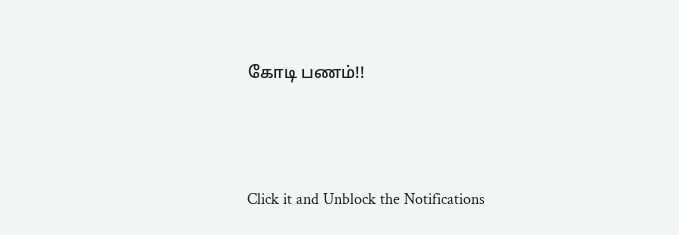கோடி பணம்!!



Click it and Unblock the Notifications